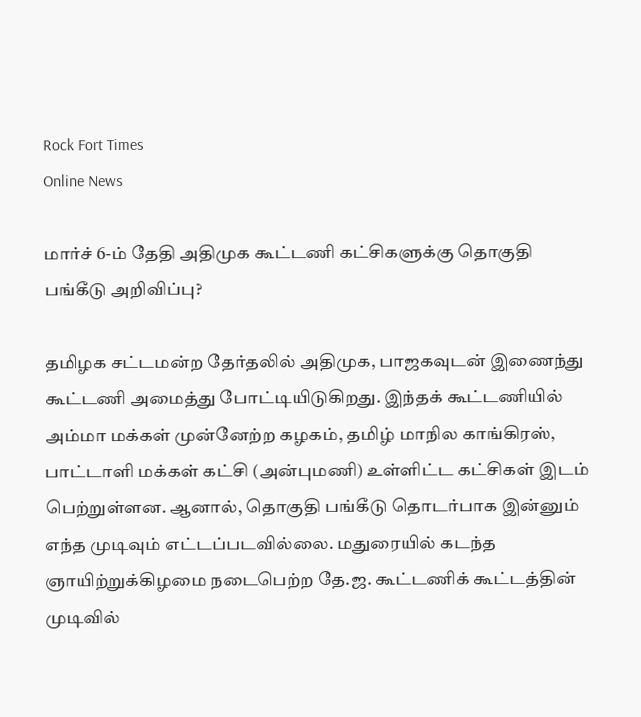Rock Fort Times
Online News

மார்ச் 6-ம் தேதி அதிமுக கூட்டணி கட்சிகளுக்கு தொகுதி பங்கீடு அறிவிப்பு?

தமிழக சட்டமன்ற தேர்தலில் அதிமுக, பாஜகவுடன் இணைந்து கூட்டணி அமைத்து போட்டியிடுகிறது. இந்தக் கூட்டணியில் அம்மா மக்கள் முன்னேற்ற கழகம், தமிழ் மாநில காங்கிரஸ், பாட்டாளி மக்கள் கட்சி (அன்புமணி) உள்ளிட்ட கட்சிகள் இடம் பெற்றுள்ளன. ஆனால், தொகுதி பங்கீடு தொடர்பாக இன்னும் எந்த முடிவும் எட்டப்படவில்லை. மதுரையில் கடந்த ஞாயிற்றுக்கிழமை நடைபெற்ற தே.ஜ. கூட்டணிக் கூட்டத்தின் முடிவில்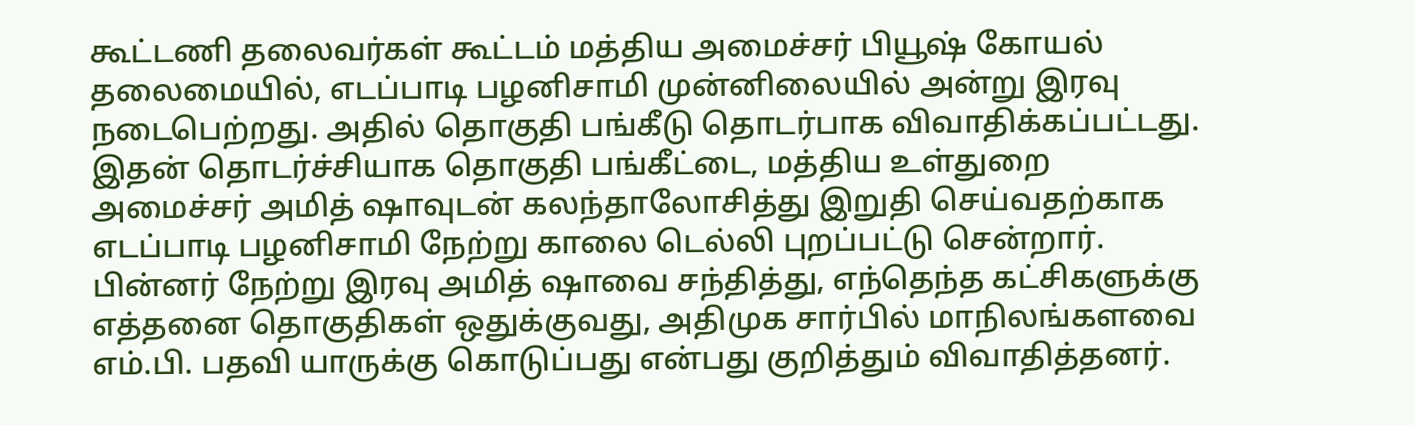கூட்டணி தலைவர்கள் கூட்டம் மத்திய அமைச்சர் பியூஷ் கோயல் தலைமையில், எடப்பாடி பழனிசாமி முன்னிலையில் அன்று இரவு நடைபெற்றது. அதில் தொகுதி பங்கீடு தொடர்பாக விவாதிக்கப்பட்டது. இதன் தொடர்ச்சியாக தொகுதி பங்கீட்டை, மத்திய உள்துறை அமைச்சர் அமித் ஷாவுடன் கலந்தாலோசித்து இறுதி செய்வதற்காக எடப்பாடி பழனிசாமி நேற்று காலை டெல்லி புறப்பட்டு சென்றார். பின்னர் நேற்று இரவு அமித் ஷாவை சந்தித்து, எந்தெந்த கட்சிகளுக்கு எத்தனை தொகுதிகள் ஒதுக்குவது, அதிமுக சார்பில் மாநிலங்களவை எம்.பி. பதவி யாருக்கு கொடுப்பது என்பது குறித்தும் விவாதித்தனர்.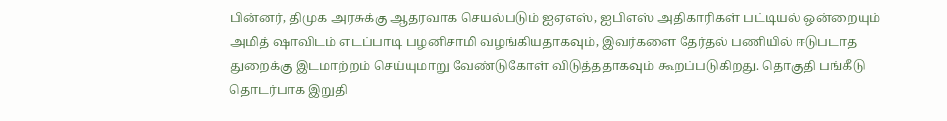பின்னர், திமுக அரசுக்கு ஆதரவாக செயல்படும் ஐஏஎஸ், ஐபிஎஸ் அதிகாரிகள் பட்டியல் ஒன்றையும் அமித் ஷாவிடம் எடப்பாடி பழனிசாமி வழங்கியதாகவும், இவர்களை தேர்தல் பணியில் ஈடுபடாத துறைக்கு இடமாற்றம் செய்யுமாறு வேண்டுகோள் விடுத்ததாகவும் கூறப்படுகிறது. தொகுதி பங்கீடு தொடர்பாக இறுதி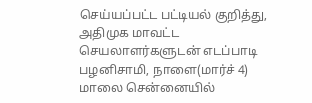செய்யப்பட்ட பட்டியல் குறித்து, அதிமுக மாவட்ட செயலாளர்களுடன் எடப்பாடி பழனிசாமி, நாளை(மார்ச் 4) மாலை சென்னையில்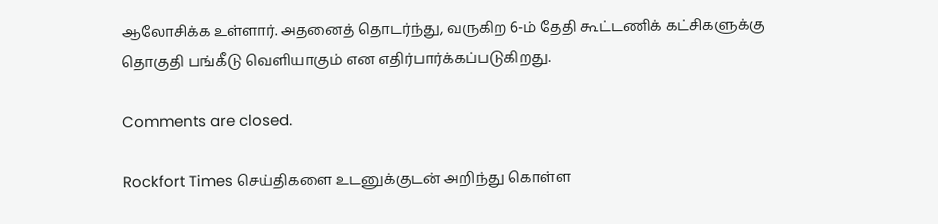ஆலோசிக்க உள்ளார். அதனைத் தொடர்ந்து, வருகிற 6-ம் தேதி கூட்டணிக் கட்சிகளுக்கு தொகுதி பங்கீடு வெளியாகும் என எதிர்பார்க்கப்படுகிறது.

Comments are closed.

Rockfort Times செய்திகளை உடனுக்குடன் அறிந்து கொள்ள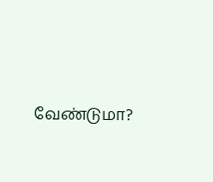வேண்டுமா?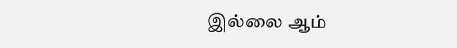இல்லை ஆம்